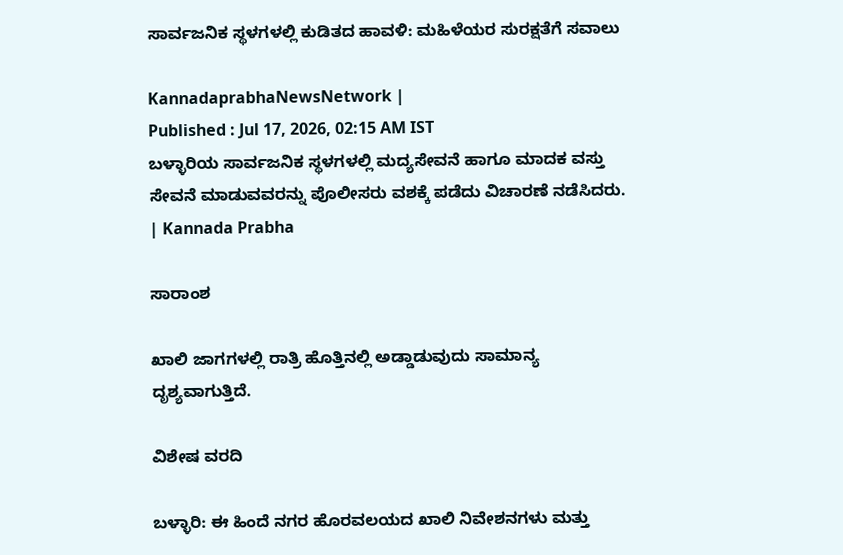ಸಾರ್ವಜನಿಕ ಸ್ಥಳಗಳಲ್ಲಿ ಕುಡಿತದ ಹಾವಳಿ: ಮಹಿಳೆಯರ ಸುರಕ್ಷತೆಗೆ ಸವಾಲು

KannadaprabhaNewsNetwork |
Published : Jul 17, 2026, 02:15 AM IST
ಬಳ್ಳಾರಿಯ ಸಾರ್ವಜನಿಕ ಸ್ಥಳಗಳಲ್ಲಿ ಮದ್ಯಸೇವನೆ ಹಾಗೂ ಮಾದಕ ವಸ್ತು ಸೇವನೆ ಮಾಡುವವರನ್ನು ಪೊಲೀಸರು ವಶಕ್ಕೆ ಪಡೆದು ವಿಚಾರಣೆ ನಡೆಸಿದರು.  | Kannada Prabha

ಸಾರಾಂಶ

ಖಾಲಿ ಜಾಗಗಳಲ್ಲಿ ರಾತ್ರಿ ಹೊತ್ತಿನಲ್ಲಿ ಅಡ್ಡಾಡುವುದು ಸಾಮಾನ್ಯ ದೃಶ್ಯವಾಗುತ್ತಿದೆ.

ವಿಶೇಷ ವರದಿ

ಬಳ್ಳಾರಿ: ಈ ಹಿಂದೆ ನಗರ ಹೊರವಲಯದ ಖಾಲಿ ನಿವೇಶನಗಳು ಮತ್ತು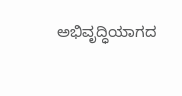ಅಭಿವೃದ್ಧಿಯಾಗದ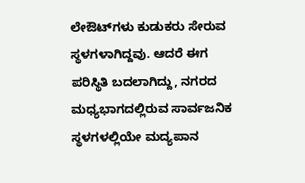ಲೇಔಟ್‌ಗಳು ಕುಡುಕರು ಸೇರುವ ಸ್ಥಳಗಳಾಗಿದ್ದವು. ಆದರೆ ಈಗ ಪರಿಸ್ಥಿತಿ ಬದಲಾಗಿದ್ದು, ನಗರದ ಮಧ್ಯಭಾಗದಲ್ಲಿರುವ ಸಾರ್ವಜನಿಕ ಸ್ಥಳಗಳಲ್ಲಿಯೇ ಮದ್ಯಪಾನ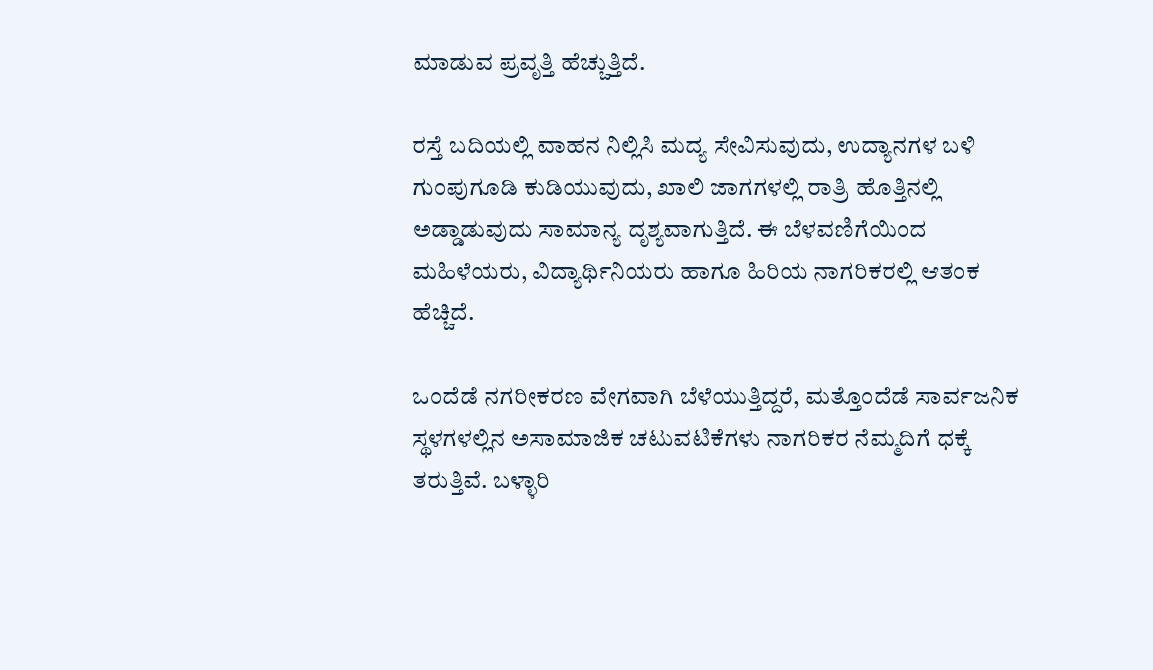ಮಾಡುವ ಪ್ರವೃತ್ತಿ ಹೆಚ್ಚುತ್ತಿದೆ.

ರಸ್ತೆ ಬದಿಯಲ್ಲಿ ವಾಹನ ನಿಲ್ಲಿಸಿ ಮದ್ಯ ಸೇವಿಸುವುದು, ಉದ್ಯಾನಗಳ ಬಳಿ ಗುಂಪುಗೂಡಿ ಕುಡಿಯುವುದು, ಖಾಲಿ ಜಾಗಗಳಲ್ಲಿ ರಾತ್ರಿ ಹೊತ್ತಿನಲ್ಲಿ ಅಡ್ಡಾಡುವುದು ಸಾಮಾನ್ಯ ದೃಶ್ಯವಾಗುತ್ತಿದೆ. ಈ ಬೆಳವಣಿಗೆಯಿಂದ ಮಹಿಳೆಯರು, ವಿದ್ಯಾರ್ಥಿನಿಯರು ಹಾಗೂ ಹಿರಿಯ ನಾಗರಿಕರಲ್ಲಿ ಆತಂಕ ಹೆಚ್ಚಿದೆ.

ಒಂದೆಡೆ ನಗರೀಕರಣ ವೇಗವಾಗಿ ಬೆಳೆಯುತ್ತಿದ್ದರೆ, ಮತ್ತೊಂದೆಡೆ ಸಾರ್ವಜನಿಕ ಸ್ಥಳಗಳಲ್ಲಿನ ಅಸಾಮಾಜಿಕ ಚಟುವಟಿಕೆಗಳು ನಾಗರಿಕರ ನೆಮ್ಮದಿಗೆ ಧಕ್ಕೆ ತರುತ್ತಿವೆ. ಬಳ್ಳಾರಿ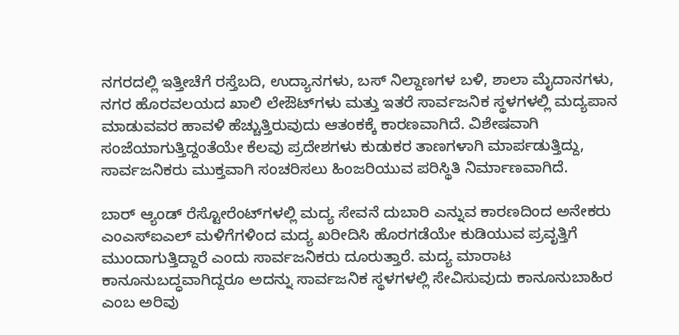ನಗರದಲ್ಲಿ ಇತ್ತೀಚೆಗೆ ರಸ್ತೆಬದಿ, ಉದ್ಯಾನಗಳು, ಬಸ್ ನಿಲ್ದಾಣಗಳ ಬಳಿ, ಶಾಲಾ ಮೈದಾನಗಳು, ನಗರ ಹೊರವಲಯದ ಖಾಲಿ ಲೇಔಟ್‌ಗಳು ಮತ್ತು ಇತರೆ ಸಾರ್ವಜನಿಕ ಸ್ಥಳಗಳಲ್ಲಿ ಮದ್ಯಪಾನ ಮಾಡುವವರ ಹಾವಳಿ ಹೆಚ್ಚುತ್ತಿರುವುದು ಆತಂಕಕ್ಕೆ ಕಾರಣವಾಗಿದೆ. ವಿಶೇಷವಾಗಿ ಸಂಜೆಯಾಗುತ್ತಿದ್ದಂತೆಯೇ ಕೆಲವು ಪ್ರದೇಶಗಳು ಕುಡುಕರ ತಾಣಗಳಾಗಿ ಮಾರ್ಪಡುತ್ತಿದ್ದು, ಸಾರ್ವಜನಿಕರು ಮುಕ್ತವಾಗಿ ಸಂಚರಿಸಲು ಹಿಂಜರಿಯುವ ಪರಿಸ್ಥಿತಿ ನಿರ್ಮಾಣವಾಗಿದೆ.

ಬಾರ್ ಆ್ಯಂಡ್ ರೆಸ್ಟೋರೆಂಟ್‌ಗಳಲ್ಲಿ ಮದ್ಯ ಸೇವನೆ ದುಬಾರಿ ಎನ್ನುವ ಕಾರಣದಿಂದ ಅನೇಕರು ಎಂಎಸ್‌ಐಎಲ್ ಮಳಿಗೆಗಳಿಂದ ಮದ್ಯ ಖರೀದಿಸಿ ಹೊರಗಡೆಯೇ ಕುಡಿಯುವ ಪ್ರವೃತ್ತಿಗೆ ಮುಂದಾಗುತ್ತಿದ್ದಾರೆ ಎಂದು ಸಾರ್ವಜನಿಕರು ದೂರುತ್ತಾರೆ. ಮದ್ಯ ಮಾರಾಟ ಕಾನೂನುಬದ್ಧವಾಗಿದ್ದರೂ ಅದನ್ನು ಸಾರ್ವಜನಿಕ ಸ್ಥಳಗಳಲ್ಲಿ ಸೇವಿಸುವುದು ಕಾನೂನುಬಾಹಿರ ಎಂಬ ಅರಿವು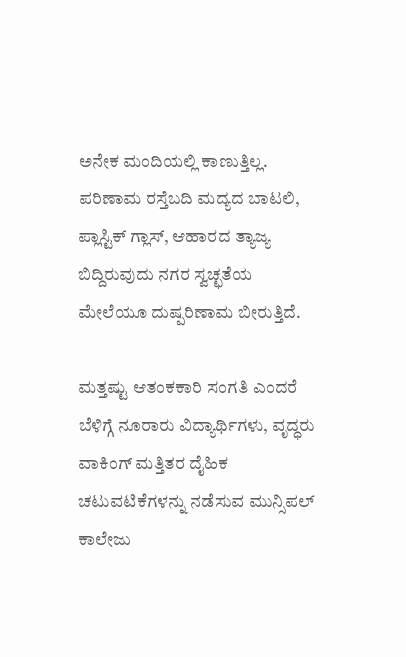ಅನೇಕ ಮಂದಿಯಲ್ಲಿ ಕಾಣುತ್ತಿಲ್ಲ. ಪರಿಣಾಮ ರಸ್ತೆಬದಿ ಮದ್ಯದ ಬಾಟಲಿ, ಪ್ಲಾಸ್ಟಿಕ್ ಗ್ಲಾಸ್‌, ಆಹಾರದ ತ್ಯಾಜ್ಯ ಬಿದ್ದಿರುವುದು ನಗರ ಸ್ವಚ್ಛತೆಯ ಮೇಲೆಯೂ ದುಷ್ಪರಿಣಾಮ ಬೀರುತ್ತಿದೆ.

ಮತ್ತಷ್ಟು ಆತಂಕಕಾರಿ ಸಂಗತಿ ಎಂದರೆ ಬೆಳಿಗ್ಗೆ ನೂರಾರು ವಿದ್ಯಾರ್ಥಿಗಳು, ವೃದ್ಧರು ವಾಕಿಂಗ್ ಮತ್ತಿತರ ದೈಹಿಕ ಚಟುವಟಿಕೆಗಳನ್ನು ನಡೆಸುವ ಮುನ್ಸಿಪಲ್ ಕಾಲೇಜು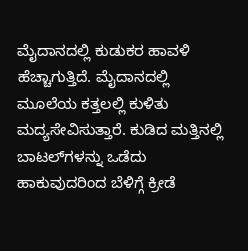ಮೈದಾನದಲ್ಲಿ ಕುಡುಕರ ಹಾವಳಿ ಹೆಚ್ಚಾಗುತ್ತಿದೆ. ಮೈದಾನದಲ್ಲಿ ಮೂಲೆಯ ಕತ್ತಲಲ್ಲಿ ಕುಳಿತು ಮದ್ಯಸೇವಿಸುತ್ತಾರೆ. ಕುಡಿದ ಮತ್ತಿನಲ್ಲಿ ಬಾಟಲ್‌ಗಳನ್ನು ಒಡೆದು ಹಾಕುವುದರಿಂದ ಬೆಳಿಗ್ಗೆ ಕ್ರೀಡೆ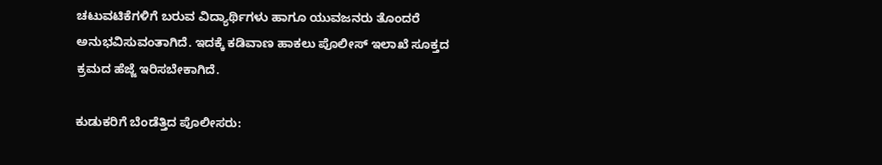ಚಟುವಟಿಕೆಗಳಿಗೆ ಬರುವ ವಿದ್ಯಾರ್ಥಿಗಳು ಹಾಗೂ ಯುವಜನರು ತೊಂದರೆ ಅನುಭವಿಸುವಂತಾಗಿದೆ. ಇದಕ್ಕೆ ಕಡಿವಾಣ ಹಾಕಲು ಪೊಲೀಸ್ ಇಲಾಖೆ ಸೂಕ್ತದ ಕ್ರಮದ ಹೆಜ್ಜೆ ಇರಿಸಬೇಕಾಗಿದೆ.

ಕುಡುಕರಿಗೆ ಬೆಂಡೆತ್ತಿದ ಪೊಲೀಸರು: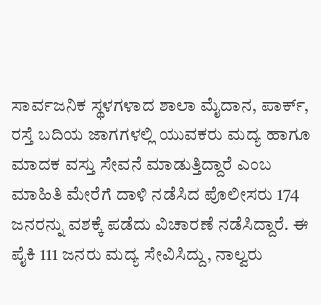ಸಾರ್ವಜನಿಕ ಸ್ಥಳಗಳಾದ ಶಾಲಾ ಮೈದಾನ, ಪಾರ್ಕ್, ರಸ್ತೆ ಬದಿಯ ಜಾಗಗಳಲ್ಲಿ ಯುವಕರು ಮದ್ಯ ಹಾಗೂ ಮಾದಕ ವಸ್ತು ಸೇವನೆ ಮಾಡುತ್ತಿದ್ದಾರೆ ಎಂಬ ಮಾಹಿತಿ ಮೇರೆಗೆ ದಾಳಿ ನಡೆಸಿದ ಪೊಲೀಸರು 174 ಜನರನ್ನು ವಶಕ್ಕೆ ಪಡೆದು ವಿಚಾರಣೆ ನಡೆಸಿದ್ದಾರೆ. ಈ ಪೈಕಿ 111 ಜನರು ಮದ್ಯ ಸೇವಿಸಿದ್ದು, ನಾಲ್ವರು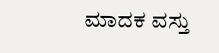ಮಾದಕ ವಸ್ತು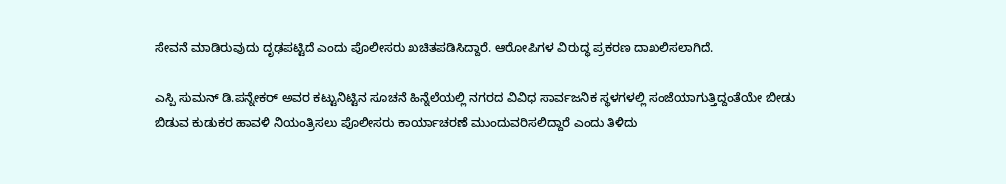ಸೇವನೆ ಮಾಡಿರುವುದು ದೃಢಪಟ್ಟಿದೆ ಎಂದು ಪೊಲೀಸರು ಖಚಿತಪಡಿಸಿದ್ದಾರೆ. ಆರೋಪಿಗಳ ವಿರುದ್ಧ ಪ್ರಕರಣ ದಾಖಲಿಸಲಾಗಿದೆ.

ಎಸ್ಪಿ ಸುಮನ್ ಡಿ.ಪನ್ನೇಕರ್ ಅವರ ಕಟ್ಟುನಿಟ್ಟಿನ ಸೂಚನೆ ಹಿನ್ನೆಲೆಯಲ್ಲಿ ನಗರದ ವಿವಿಧ ಸಾರ್ವಜನಿಕ ಸ್ಥಳಗಳಲ್ಲಿ ಸಂಜೆಯಾಗುತ್ತಿದ್ದಂತೆಯೇ ಬೀಡು ಬಿಡುವ ಕುಡುಕರ ಹಾವಳಿ ನಿಯಂತ್ರಿಸಲು ಪೊಲೀಸರು ಕಾರ್ಯಾಚರಣೆ ಮುಂದುವರಿಸಲಿದ್ದಾರೆ ಎಂದು ತಿಳಿದು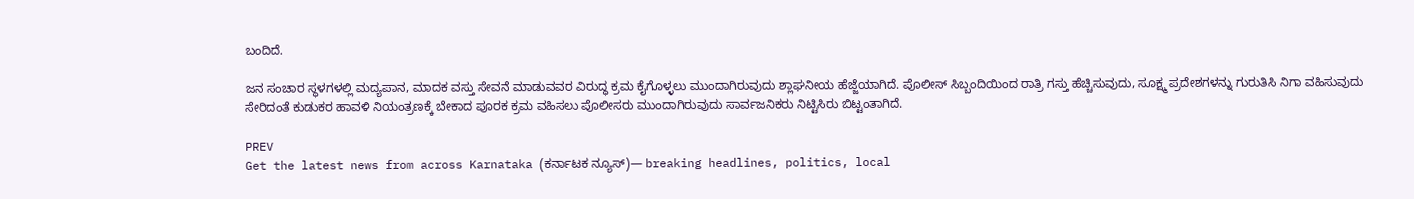ಬಂದಿದೆ.

ಜನ ಸಂಚಾರ ಸ್ಥಳಗಳಲ್ಲಿ ಮದ್ಯಪಾನ, ಮಾದಕ ವಸ್ತು ಸೇವನೆ ಮಾಡುವವರ ವಿರುದ್ಧ ಕ್ರಮ ಕೈಗೊಳ್ಳಲು ಮುಂದಾಗಿರುವುದು ಶ್ಲಾಘನೀಯ ಹೆಜ್ಜೆಯಾಗಿದೆ. ಪೊಲೀಸ್ ಸಿಬ್ಬಂದಿಯಿಂದ ರಾತ್ರಿ ಗಸ್ತು ಹೆಚ್ಚಿಸುವುದು, ಸೂಕ್ಷ್ಮ ಪ್ರದೇಶಗಳನ್ನು ಗುರುತಿಸಿ ನಿಗಾ ವಹಿಸುವುದು ಸೇರಿದಂತೆ ಕುಡುಕರ ಹಾವಳಿ ನಿಯಂತ್ರಣಕ್ಕೆ ಬೇಕಾದ ಪೂರಕ ಕ್ರಮ ವಹಿಸಲು ಪೊಲೀಸರು ಮುಂದಾಗಿರುವುದು ಸಾರ್ವಜನಿಕರು ನಿಟ್ಟಿಸಿರು ಬಿಟ್ಟಂತಾಗಿದೆ.

PREV
Get the latest news from across Karnataka (ಕರ್ನಾಟಕ ನ್ಯೂಸ್)— breaking headlines, politics, local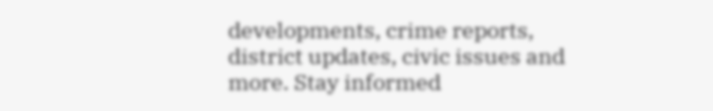developments, crime reports, district updates, civic issues and more. Stay informed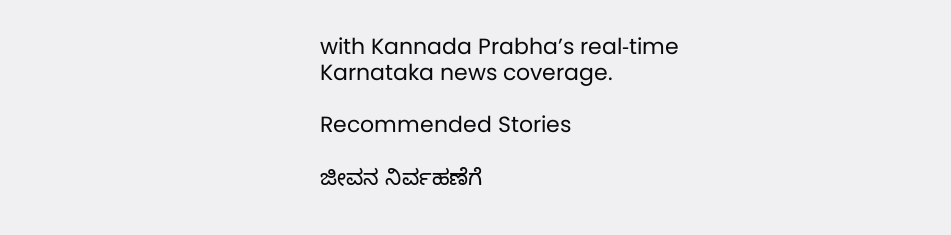with Kannada Prabha’s real‑time Karnataka news coverage.

Recommended Stories

ಜೀವನ ನಿರ್ವಹಣೆಗೆ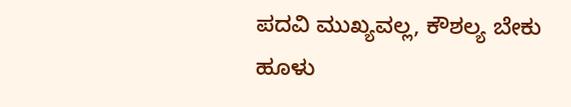ಪದವಿ ಮುಖ್ಯವಲ್ಲ, ಕೌಶಲ್ಯ ಬೇಕು
ಹೂಳು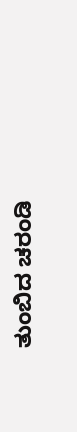ತುಂಬಿದ ಚರಂಡಿ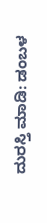ದುರಸ್ತಿ ಮಾಡಿ: ಡಂಬಳ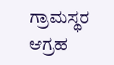ಗ್ರಾಮಸ್ಥರ ಆಗ್ರಹ